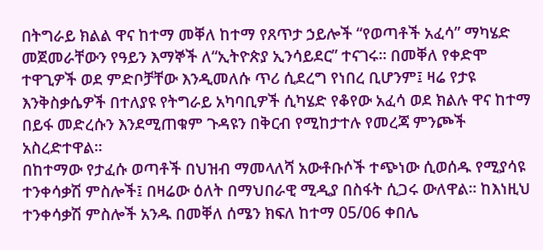በትግራይ ክልል ዋና ከተማ መቐለ ከተማ የጸጥታ ኃይሎች “የወጣቶች አፈሳ” ማካሄድ መጀመራቸውን የዓይን እማኞች ለ“ኢትዮጵያ ኢንሳይደር” ተናገሩ። በመቐለ የቀድሞ ተዋጊዎች ወደ ምድቦቻቸው እንዲመለሱ ጥሪ ሲደረግ የነበረ ቢሆንም፤ ዛሬ የታዩ እንቅስቃሴዎች በተለያዩ የትግራይ አካባቢዎች ሲካሄድ የቆየው አፈሳ ወደ ክልሉ ዋና ከተማ በይፋ መድረሱን እንደሚጠቁም ጉዳዩን በቅርብ የሚከታተሉ የመረጃ ምንጮች አስረድተዋል።
በከተማው የታፈሱ ወጣቶች በህዝብ ማመላለሻ አውቶቡሶች ተጭነው ሲወሰዱ የሚያሳዩ ተንቀሳቃሽ ምስሎች፤ በዛሬው ዕለት በማህበራዊ ሚዲያ በስፋት ሲጋሩ ውለዋል። ከእነዚህ ተንቀሳቃሽ ምስሎች አንዱ በመቐለ ሰሜን ክፍለ ከተማ 05/06 ቀበሌ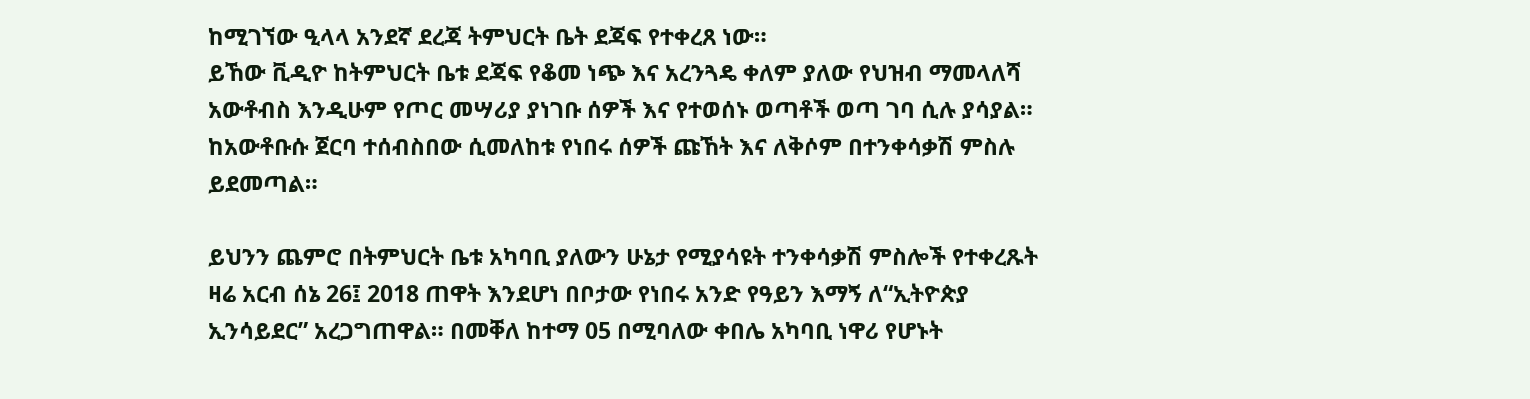ከሚገኘው ዒላላ አንደኛ ደረጃ ትምህርት ቤት ደጃፍ የተቀረጸ ነው።
ይኸው ቪዲዮ ከትምህርት ቤቱ ደጃፍ የቆመ ነጭ እና አረንጓዴ ቀለም ያለው የህዝብ ማመላለሻ አውቶብስ እንዲሁም የጦር መሣሪያ ያነገቡ ሰዎች እና የተወሰኑ ወጣቶች ወጣ ገባ ሲሉ ያሳያል። ከአውቶቡሱ ጀርባ ተሰብስበው ሲመለከቱ የነበሩ ሰዎች ጩኸት እና ለቅሶም በተንቀሳቃሽ ምስሉ ይደመጣል።

ይህንን ጨምሮ በትምህርት ቤቱ አካባቢ ያለውን ሁኔታ የሚያሳዩት ተንቀሳቃሽ ምስሎች የተቀረጹት ዛሬ አርብ ሰኔ 26፤ 2018 ጠዋት እንደሆነ በቦታው የነበሩ አንድ የዓይን እማኝ ለ“ኢትዮጵያ ኢንሳይደር” አረጋግጠዋል። በመቐለ ከተማ 05 በሚባለው ቀበሌ አካባቢ ነዋሪ የሆኑት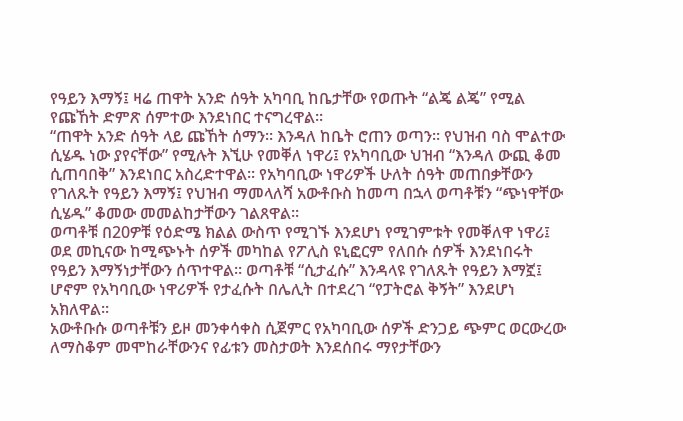የዓይን እማኝ፤ ዛሬ ጠዋት አንድ ሰዓት አካባቢ ከቤታቸው የወጡት “ልጄ ልጄ” የሚል የጩኸት ድምጽ ሰምተው እንደነበር ተናግረዋል።
“ጠዋት አንድ ሰዓት ላይ ጩኸት ሰማን። እንዳለ ከቤት ሮጠን ወጣን። የህዝብ ባስ ሞልተው ሲሄዱ ነው ያየናቸው” የሚሉት እኚሁ የመቐለ ነዋሪ፤ የአካባቢው ህዝብ “እንዳለ ውጪ ቆመ ሲጠባበቅ” እንደነበር አስረድተዋል። የአካባቢው ነዋሪዎች ሁለት ሰዓት መጠበቃቸውን የገለጹት የዓይን እማኝ፤ የህዝብ ማመላለሻ አውቶቡስ ከመጣ በኋላ ወጣቶቹን “ጭነዋቸው ሲሄዱ” ቆመው መመልከታቸውን ገልጸዋል።
ወጣቶቹ በ20ዎቹ የዕድሜ ክልል ውስጥ የሚገኙ እንደሆነ የሚገምቱት የመቐለዋ ነዋሪ፤ ወደ መኪናው ከሚጭኑት ሰዎች መካከል የፖሊስ ዩኒፎርም የለበሱ ሰዎች እንደነበሩት የዓይን እማኝነታቸውን ሰጥተዋል። ወጣቶቹ “ሲታፈሱ” እንዳላዩ የገለጹት የዓይን እማኟ፤ ሆኖም የአካባቢው ነዋሪዎች የታፈሱት በሌሊት በተደረገ “የፓትሮል ቅኝት” እንደሆነ አክለዋል።
አውቶቡሱ ወጣቶቹን ይዞ መንቀሳቀስ ሲጀምር የአካባቢው ሰዎች ድንጋይ ጭምር ወርውረው ለማስቆም መሞከራቸውንና የፊቱን መስታወት እንደሰበሩ ማየታቸውን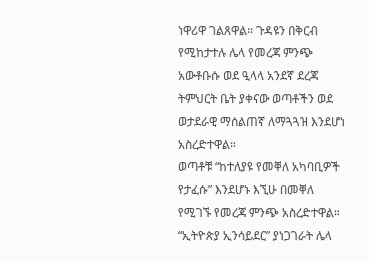ነዋሪዋ ገልጸዋል። ጉዳዩን በቅርብ የሚከታተሉ ሌላ የመረጃ ምንጭ አውቶቡሱ ወደ ዒላላ አንደኛ ደረጃ ትምህርት ቤት ያቀናው ወጣቶችን ወደ ወታደራዊ ማሰልጠኛ ለማጓጓዝ እንደሆነ አስረድተዋል።
ወጣቶቹ “ከተለያዩ የመቐለ አካባቢዎች የታፈሱ” እንደሆኑ እኚሁ በመቐለ የሚገኙ የመረጃ ምንጭ አስረድተዋል። “ኢትዮጵያ ኢንሳይደር” ያነጋገራት ሌላ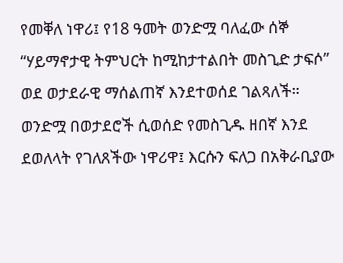የመቐለ ነዋሪ፤ የ18 ዓመት ወንድሟ ባለፈው ሰኞ “ሃይማኖታዊ ትምህርት ከሚከታተልበት መስጊድ ታፍሶ” ወደ ወታደራዊ ማሰልጠኛ እንደተወሰደ ገልጻለች።
ወንድሟ በወታደሮች ሲወሰድ የመስጊዱ ዘበኛ እንደ ደወለላት የገለጸችው ነዋሪዋ፤ እርሱን ፍለጋ በአቅራቢያው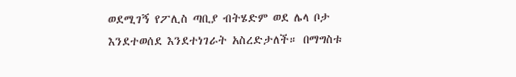ወደሚገኝ የፖሊስ ጣቢያ ብትሄድም ወደ ሌላ ቦታ እንደተወሰደ እንደተነገራት አስረድታለች። በማግስቱ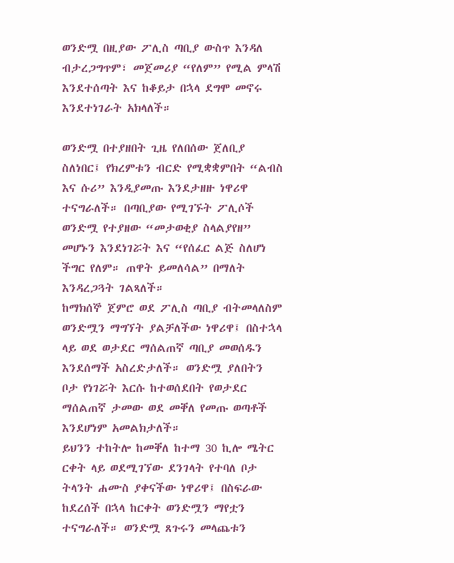ወንድሟ በዚያው ፖሊስ ጣቢያ ውስጥ እንዳለ ብታረጋግጥም፣ መጀመሪያ “የለም” የሚል ምላሽ እንደተሰጣት እና ከቆይታ በኋላ ደግሞ መኖሩ እንደተነገራት አክላለች።

ወንድሟ በተያዘበት ጊዜ የለበሰው ጀለቢያ ስለነበር፤ የክረምቱን ብርድ የሚቋቋምበት “ልብስ እና ሱሪ” እንዲያመጡ እንደታዘዙ ነዋሪዋ ተናግራለች። በጣቢያው የሚገኙት ፖሊሶች ወንድሟ የተያዘው “መታወቂያ ስላልያየዘ” መሆኑን እንደነገሯት እና “የሰፈር ልጅ ስለሆነ ችግር የለም። ጠዋት ይመለሳል” በማለት እንዳረጋጓት ገልጻለች።
ከማክሰኞ ጀምሮ ወደ ፖሊስ ጣቢያ ብትመላለስም ወንድሟን ማግኘት ያልቻለችው ነዋሪዋ፤ በስተኋላ ላይ ወደ ወታደር ማሰልጠኛ ጣቢያ መወሰዱን እንደሰማች አስረድታለች። ወንድሟ ያለበትን ቦታ የነገሯት እርሱ ከተወሰደበት የወታደር ማሰልጠኛ ታመው ወደ መቐለ የመጡ ወጣቶች እንደሆነም አመልክታለች።
ይህንን ተከትሎ ከመቐለ ከተማ 30 ኪሎ ሜትር ርቀት ላይ ወደሚገኘው ደንገላት የተባለ ቦታ ትላንት ሐሙስ ያቀናችው ነዋሪዋ፤ በስፍራው ከደረሰች በኋላ ከርቀት ወንድሟን ማየቷን ተናግራለች። ወንድሟ ጸጉሩን መላጨቱን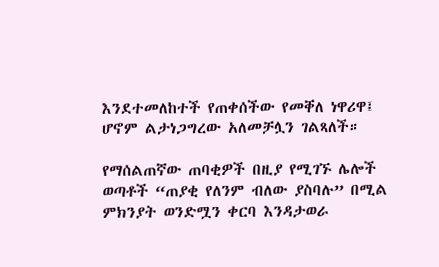እንደተመለከተች የጠቀሰችው የመቐለ ነዋሪዋ፤ ሆኖም ልታነጋግረው አለመቻሏን ገልጻለች።

የማሰልጠኛው ጠባቂዎች በዚያ የሚገኙ ሌሎች ወጣቶች “ጠያቂ የለንም ብለው ያስባሉ” በሚል ምክንያት ወንድሟን ቀርባ እንዳታወራ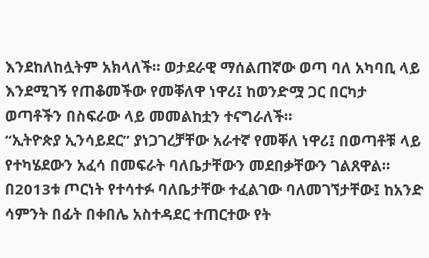እንደከለከሏትም አክላለች። ወታደራዊ ማሰልጠኛው ወጣ ባለ አካባቢ ላይ እንደሚገኝ የጠቆመችው የመቐለዋ ነዋሪ፤ ከወንድሟ ጋር በርካታ ወጣቶችን በስፍራው ላይ መመልከቷን ተናግራለች።
“ኢትዮጵያ ኢንሳይደር” ያነጋገረቻቸው አራተኛ የመቐለ ነዋሪ፤ በወጣቶቹ ላይ የተካሄደውን አፈሳ በመፍራት ባለቤታቸውን መደበቃቸውን ገልጸዋል። በ2013ቱ ጦርነት የተሳተፉ ባለቤታቸው ተፈልገው ባለመገኘታቸው፤ ከአንድ ሳምንት በፊት በቀበሌ አስተዳደር ተጠርተው የት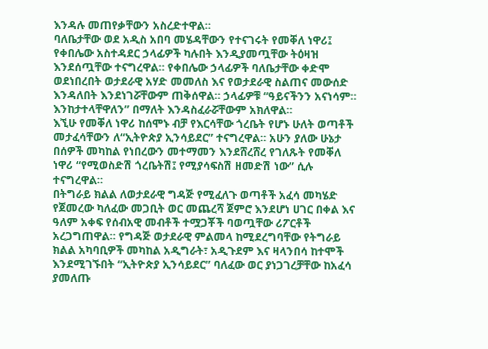እንዳሉ መጠየቃቸውን አስረድተዋል።
ባለቤታቸው ወደ አዲስ አበባ መሄዳቸውን የተናገሩት የመቐለ ነዋሪ፤ የቀበሌው አስተዳደር ኃላፊዎች ካሉበት እንዲያመጧቸው ትዕዛዝ እንደሰጧቸው ተናግረዋል። የቀበሌው ኃላፊዎች ባለቤታቸው ቀድሞ ወደነበረበት ወታደራዊ አሃድ መመለስ እና የወታደራዊ ስልጠና መውሰድ እንዳለበት እንደነገሯቸውም ጠቅሰዋል። ኃላፊዎቹ “ዓይናችንን አናነሳም። እንከታተላቸዋለን” በማለት እንዳስፈራሯቸውም አክለዋል።
እኚሁ የመቐለ ነዋሪ ከሰሞኑ ብቻ የእርሳቸው ጎረቤት የሆኑ ሁለት ወጣቶች መታፈሳቸውን ለ“ኢትዮጵያ ኢንሳይደር” ተናግረዋል። አሁን ያለው ሁኔታ በሰዎች መካከል የነበረውን መተማመን እንደሸረሸረ የገለጹት የመቐለ ነዋሪ “የሚወስድሽ ጎረቤትሽ፤ የሚያሳፍስሽ ዘመድሽ ነው” ሲሉ ተናግረዋል።
በትግራይ ክልል ለወታደራዊ ግዳጅ የሚፈለጉ ወጣቶች አፈሳ መካሄድ የጀመረው ካለፈው መጋቢት ወር መጨረሻ ጀምሮ እንደሆነ ሀገር በቀል እና ዓለም አቀፍ የሰብአዊ መብቶች ተሟጋቾች ባወጧቸው ሪፖርቶች አረጋግጠዋል። የግዳጅ ወታደራዊ ምልመላ ከሚደረግባቸው የትግራይ ክልል አካባቢዎች መካከል አዲግራት፣ አዲጉደም እና ዛላንበሳ ከተሞች እንደሚገኙበት “ኢትዮጵያ ኢንሳይደር” ባለፈው ወር ያነጋገረቻቸው ከአፈሳ ያመለጡ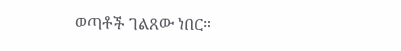ወጣቶች ገልጸው ነበር።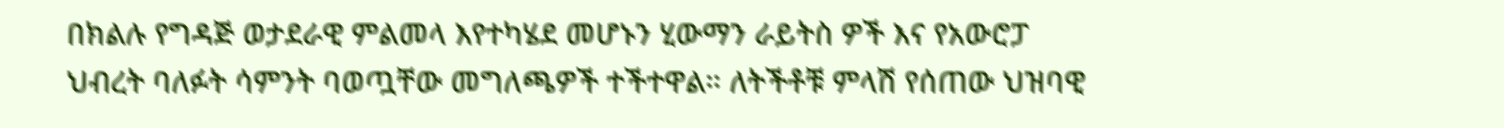በክልሉ የግዳጅ ወታደራዊ ምልመላ እየተካሄደ መሆኑን ሂውማን ራይትስ ዎች እና የአውሮፓ ህብረት ባለፉት ሳምንት ባወጧቸው መግለጫዎች ተችተዋል። ለትችቶቹ ምላሽ የሰጠው ህዝባዊ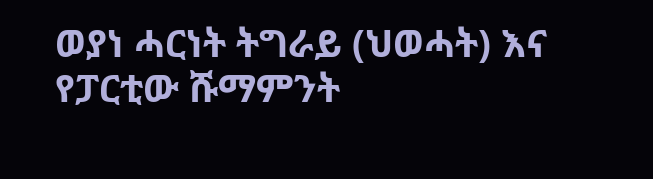ወያነ ሓርነት ትግራይ (ህወሓት) እና የፓርቲው ሹማምንት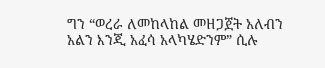ግን “ወረራ ለመከላከል መዘጋጀት አለብን አልን እንጂ አፈሳ አላካሄድንም” ሲሉ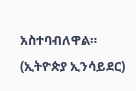አስተባብለዋል። (ኢትዮጵያ ኢንሳይደር)